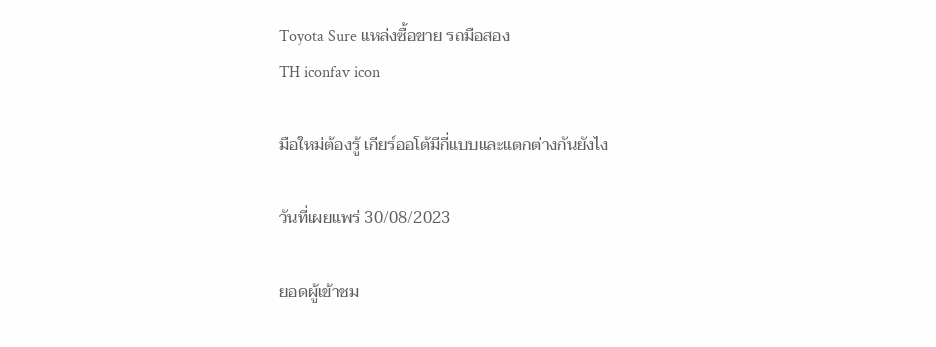Toyota Sure แหล่งซื้อขาย รถมือสอง
TH iconfav icon

มือใหม่ต้องรู้ เกียร์ออโต้มีกี่แบบและแตกต่างกันยังไง

วันที่เผยแพร่ 30/08/2023

ยอดผู้เข้าชม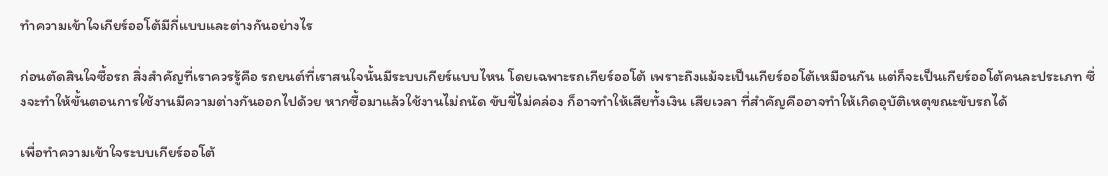ทำความเข้าใจเกียร์ออโต้มีกี่แบบและต่างกันอย่างไร

ก่อนตัดสินใจซื้อรถ สิ่งสำคัญที่เราควรรู้คือ รถยนต์ที่เราสนใจนั้นมีระบบเกียร์แบบไหน โดยเฉพาะรถเกียร์ออโต้ เพราะถึงแม้จะเป็นเกียร์ออโต้เหมือนกัน แต่ก็จะเป็นเกียร์ออโต้คนละประเภท ซึ่งจะทำให้ขั้นตอนการใช้งานมีความต่างกันออกไปด้วย หากซื้อมาแล้วใช้งานไม่ถนัด ขับขี่ไม่คล่อง ก็อาจทำให้เสียทั้งเงิน เสียเวลา ที่สำคัญคืออาจทำให้เกิดอุบัติเหตุขณะขับรถได้

เพื่อทำความเข้าใจระบบเกียร์ออโต้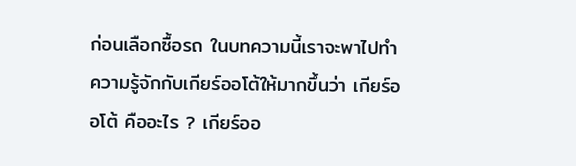ก่อนเลือกซื้อรถ ในบทความนี้เราจะพาไปทำความรู้จักกับเกียร์ออโต้ให้มากขึ้นว่า เกียร์ออโต้ คืออะไร ? เกียร์ออ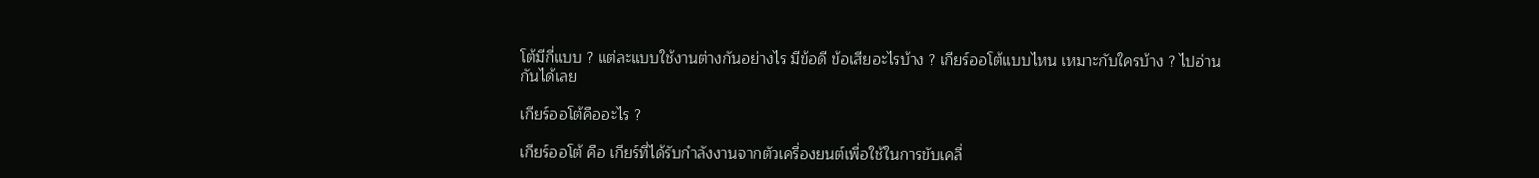โต้มีกี่แบบ ? แต่ละแบบใช้งานต่างกันอย่างไร มีข้อดี ข้อเสียอะไรบ้าง ? เกียร์ออโต้แบบไหน เหมาะกับใครบ้าง ? ไปอ่านกันได้เลย

เกียร์ออโต้คืออะไร ?

เกียร์ออโต้ คือ เกียร์ที่ได้รับกำลังงานจากตัวเครื่องยนต์เพื่อใช้ในการขับเคลื่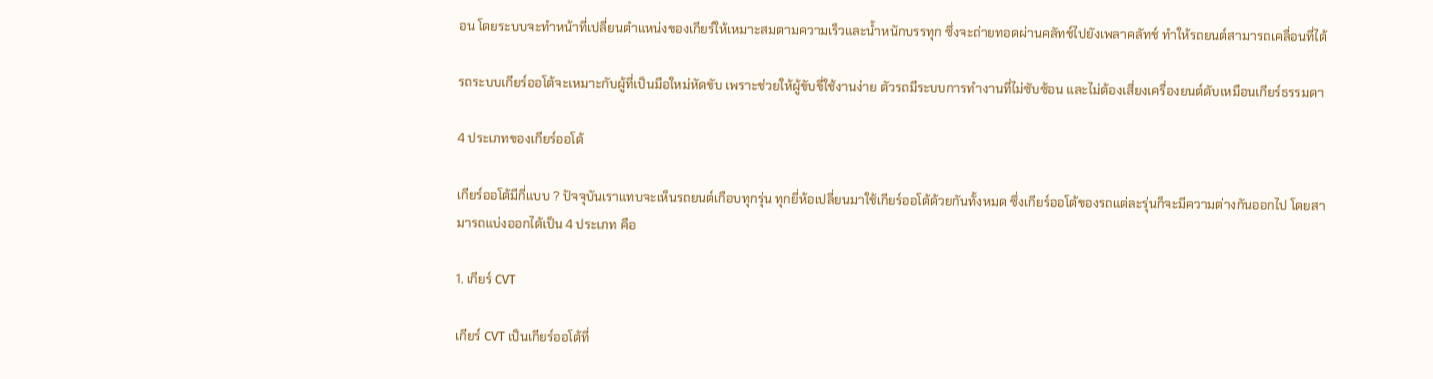อน โดยระบบจะทำหน้าที่เปลี่ยนตำแหน่งของเกียร์ให้เหมาะสมตามความเร็วและน้ำหนักบรรทุก ซึ่งจะถ่ายทอดผ่านคลัทช์ไปยังเพลาคลัทช์ ทำให้รถยนต์สามารถเคลื่อนที่ได้

รถระบบเกียร์ออโต้จะเหมาะกับผู้ที่เป็นมือใหม่หัดขับ เพราะช่วยให้ผู้ขับขี่ใช้งานง่าย ตัวรถมีระบบการทำงานที่ไม่ซับซ้อน และไม่ต้องเสี่ยงเครื่องยนต์ดับเหมือนเกียร์ธรรมดา

4 ประเภทของเกียร์ออโต้

เกียร์ออโต้มีกี่แบบ ? ปัจจุบันเราแทบจะเห็นรถยนต์เกือบทุกรุ่น ทุกยี่ห้อเปลี่ยนมาใช้เกียร์ออโต้ด้วยกันทั้งหมด ซึ่งเกียร์ออโต้ของรถแต่ละรุ่นก็จะมีความต่างกันออกไป โดยสามารถแบ่งออกได้เป็น 4 ประเภท คือ

1. เกียร์ CVT

เกียร์ CVT เป็นเกียร์ออโต้ที่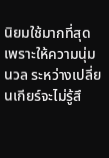นิยมใช้มากที่สุด เพราะให้ความนุ่มนวล ระหว่างเปลี่ยนเกียร์จะไม่รู้สึ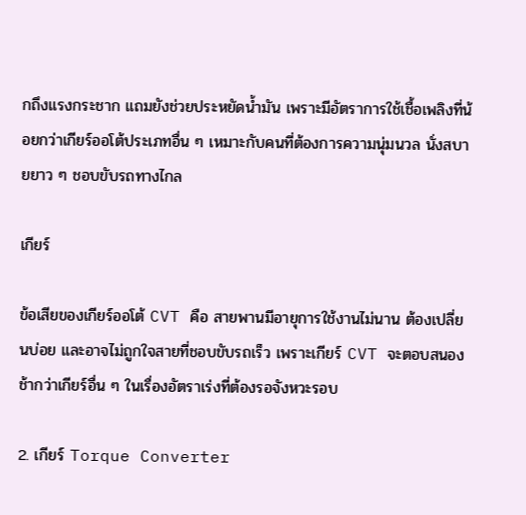กถึงแรงกระชาก แถมยังช่วยประหยัดน้ำมัน เพราะมีอัตราการใช้เชื้อเพลิงที่น้อยกว่าเกียร์ออโต้ประเภทอื่น ๆ เหมาะกับคนที่ต้องการความนุ่มนวล นั่งสบายยาว ๆ ชอบขับรถทางไกล

เกียร์

ข้อเสียของเกียร์ออโต้ CVT คือ สายพานมีอายุการใช้งานไม่นาน ต้องเปลี่ยนบ่อย และอาจไม่ถูกใจสายที่ชอบขับรถเร็ว เพราะเกียร์ CVT จะตอบสนองช้ากว่าเกียร์อื่น ๆ ในเรื่องอัตราเร่งที่ต้องรอจังหวะรอบ

2. เกียร์ Torque Converter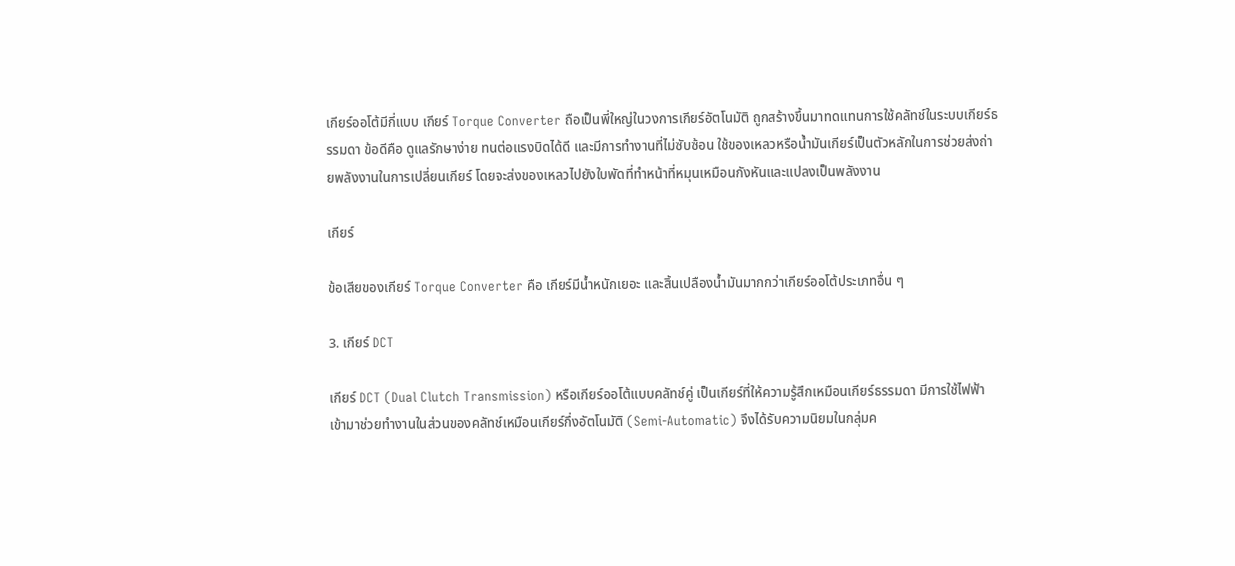เกียร์ออโต้มีกี่แบบ เกียร์ Torque Converter ถือเป็นพี่ใหญ่ในวงการเกียร์อัตโนมัติ ถูกสร้างขึ้นมาทดแทนการใช้คลัทช์ในระบบเกียร์ธรรมดา ข้อดีคือ ดูแลรักษาง่าย ทนต่อแรงบิดได้ดี และมีการทำงานที่ไม่ซับซ้อน ใช้ของเหลวหรือน้ำมันเกียร์เป็นตัวหลักในการช่วยส่งถ่ายพลังงานในการเปลี่ยนเกียร์ โดยจะส่งของเหลวไปยังใบพัดที่ทำหน้าที่หมุนเหมือนกังหันและแปลงเป็นพลังงาน

เกียร์

ข้อเสียของเกียร์ Torque Converter คือ เกียร์มีน้ำหนักเยอะ และสิ้นเปลืองน้ำมันมากกว่าเกียร์ออโต้ประเภทอื่น ๆ

3. เกียร์ DCT

เกียร์ DCT (Dual Clutch Transmission) หรือเกียร์ออโต้แบบคลัทช์คู่ เป็นเกียร์ที่ให้ความรู้สึกเหมือนเกียร์ธรรมดา มีการใช้ไฟฟ้าเข้ามาช่วยทำงานในส่วนของคลัทช์เหมือนเกียร์กึ่งอัตโนมัติ (Semi-Automatic) จึงได้รับความนิยมในกลุ่มค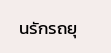นรักรถยุ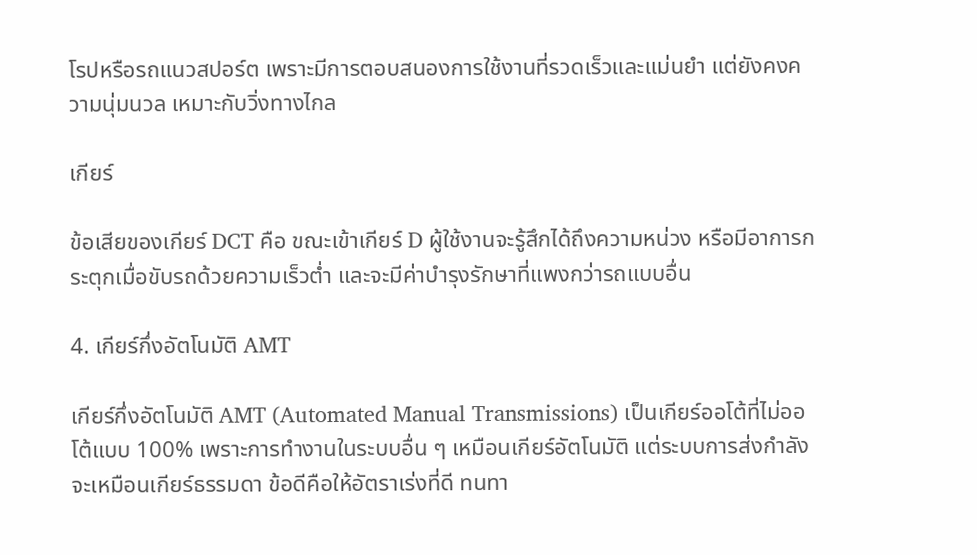โรปหรือรถแนวสปอร์ต เพราะมีการตอบสนองการใช้งานที่รวดเร็วและแม่นยำ แต่ยังคงความนุ่มนวล เหมาะกับวิ่งทางไกล

เกียร์

ข้อเสียของเกียร์ DCT คือ ขณะเข้าเกียร์ D ผู้ใช้งานจะรู้สึกได้ถึงความหน่วง หรือมีอาการกระตุกเมื่อขับรถด้วยความเร็วต่ำ และจะมีค่าบำรุงรักษาที่แพงกว่ารถแบบอื่น

4. เกียร์กึ่งอัตโนมัติ AMT

เกียร์กึ่งอัตโนมัติ AMT (Automated Manual Transmissions) เป็นเกียร์ออโต้ที่ไม่ออโต้แบบ 100% เพราะการทำงานในระบบอื่น ๆ เหมือนเกียร์อัตโนมัติ แต่ระบบการส่งกำลังจะเหมือนเกียร์ธรรมดา ข้อดีคือให้อัตราเร่งที่ดี ทนทา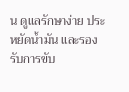น ดูแลรักษาง่าย ประหยัดน้ำมัน และรองรับการขับ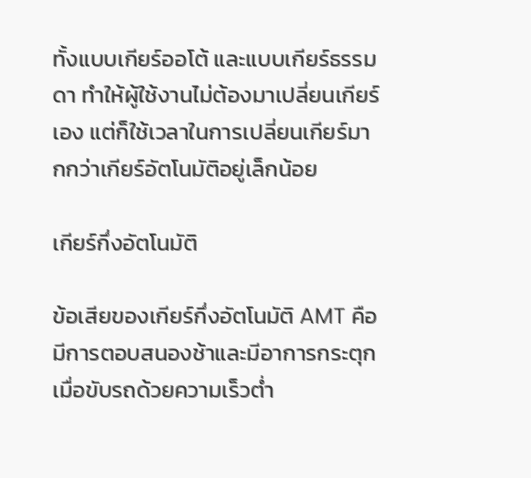ทั้งแบบเกียร์ออโต้ และแบบเกียร์ธรรมดา ทำให้ผู้ใช้งานไม่ต้องมาเปลี่ยนเกียร์เอง แต่ก็ใช้เวลาในการเปลี่ยนเกียร์มากกว่าเกียร์อัตโนมัติอยู่เล็กน้อย

เกียร์กึ่งอัตโนมัติ

ข้อเสียของเกียร์กึ่งอัตโนมัติ AMT คือ มีการตอบสนองช้าและมีอาการกระตุกเมื่อขับรถด้วยความเร็วต่ำ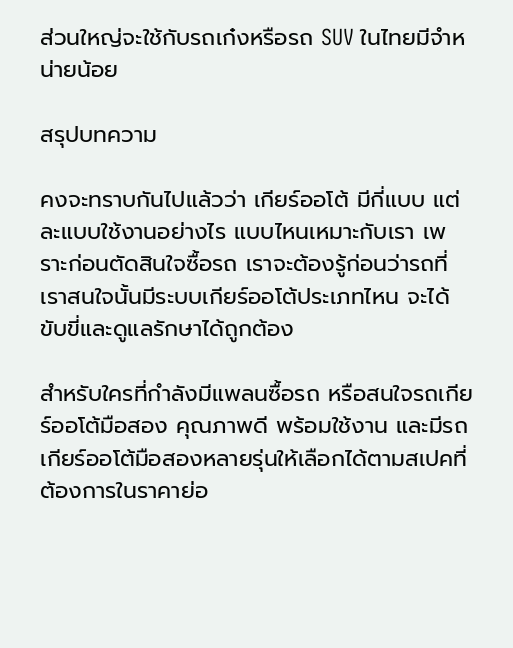ส่วนใหญ่จะใช้กับรถเก๋งหรือรถ SUV ในไทยมีจำหน่ายน้อย

สรุปบทความ

คงจะทราบกันไปแล้วว่า เกียร์ออโต้ มีกี่แบบ แต่ละแบบใช้งานอย่างไร แบบไหนเหมาะกับเรา เพราะก่อนตัดสินใจซื้อรถ เราจะต้องรู้ก่อนว่ารถที่เราสนใจนั้นมีระบบเกียร์ออโต้ประเภทไหน จะได้ขับขี่และดูแลรักษาได้ถูกต้อง

สำหรับใครที่กำลังมีแพลนซื้อรถ หรือสนใจรถเกียร์ออโต้มือสอง คุณภาพดี พร้อมใช้งาน และมีรถเกียร์ออโต้มือสองหลายรุ่นให้เลือกได้ตามสเปคที่ต้องการในราคาย่อ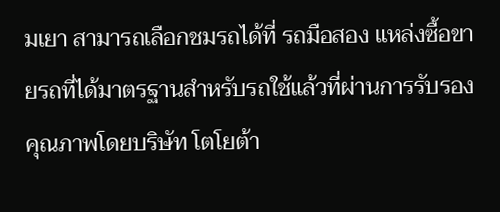มเยา สามารถเลือกชมรถได้ที่ รถมือสอง แหล่งซื้อขายรถที่ได้มาตรฐานสำหรับรถใช้แล้วที่ผ่านการรับรองคุณภาพโดยบริษัท โตโยต้า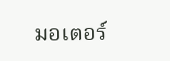มอเตอร์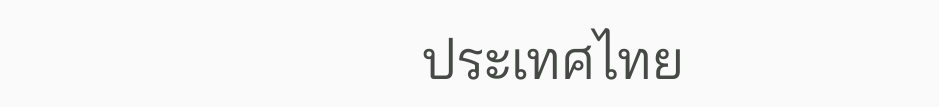ประเทศไทย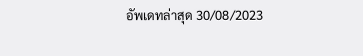อัพเดทล่าสุด 30/08/2023